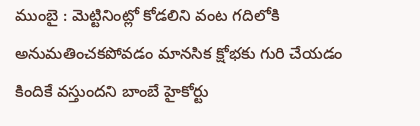ముంబై : మెట్టినింట్లో కోడలిని వంట గదిలోకి అనుమతించకపోవడం మానసిక క్షోభకు గురి చేయడం కిందికే వస్తుందని బాంబే హైకోర్టు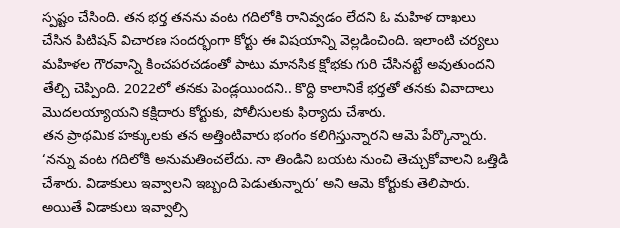స్పష్టం చేసింది. తన భర్త తనను వంట గదిలోకి రానివ్వడం లేదని ఓ మహిళ దాఖలు చేసిన పిటిషన్ విచారణ సందర్భంగా కోర్టు ఈ విషయాన్ని వెల్లడించింది. ఇలాంటి చర్యలు మహిళల గౌరవాన్ని కించపరచడంతో పాటు మానసిక క్షోభకు గురి చేసినట్టే అవుతుందని తేల్చి చెప్పింది. 2022లో తనకు పెండ్లయిందని.. కొద్ది కాలానికే భర్తతో తనకు వివాదాలు మొదలయ్యాయని కక్షిదారు కోర్టుకు, పోలీసులకు ఫిర్యాదు చేశారు.
తన ప్రాథమిక హక్కులకు తన అత్తింటివారు భంగం కలిగిస్తున్నారని ఆమె పేర్కొన్నారు. ‘నన్ను వంట గదిలోకి అనుమతించలేదు. నా తిండిని బయట నుంచి తెచ్చుకోవాలని ఒత్తిడి చేశారు. విడాకులు ఇవ్వాలని ఇబ్బంది పెడుతున్నారు’ అని ఆమె కోర్టుకు తెలిపారు. అయితే విడాకులు ఇవ్వాల్సి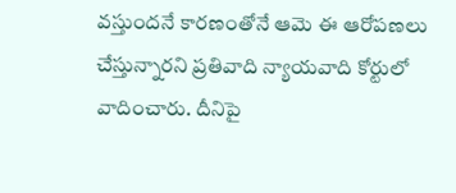వస్తుందనే కారణంతోనే ఆమె ఈ ఆరోపణలు చేస్తున్నారని ప్రతివాది న్యాయవాది కోర్టులో వాదించారు. దీనిపై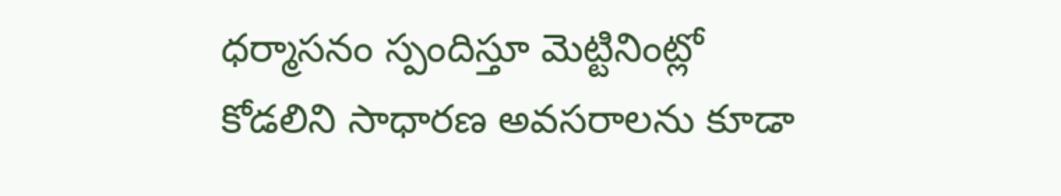ధర్మాసనం స్పందిస్తూ మెట్టినింట్లో కోడలిని సాధారణ అవసరాలను కూడా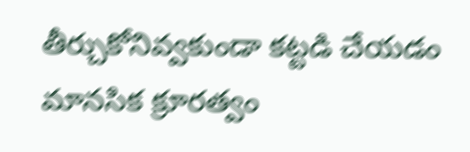తీర్చుకోనివ్వకుండా కట్టడి చేయడం మానసిక క్రూరత్వం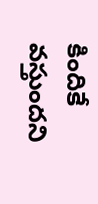కిందికే వస్తుందని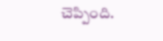చెప్పింది.